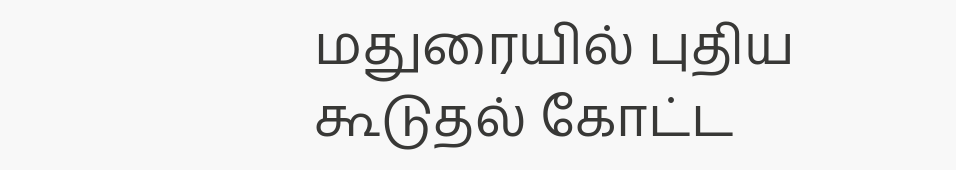மதுரையில் புதிய கூடுதல் கோட்ட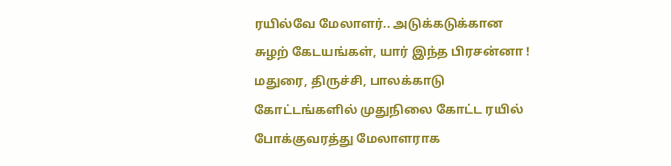ரயில்வே மேலாளர்.. அடுக்கடுக்கான சுழற் கேடயங்கள், யார் இந்த பிரசன்னா !
மதுரை, திருச்சி, பாலக்காடு கோட்டங்களில் முதுநிலை கோட்ட ரயில் போக்குவரத்து மேலாளராக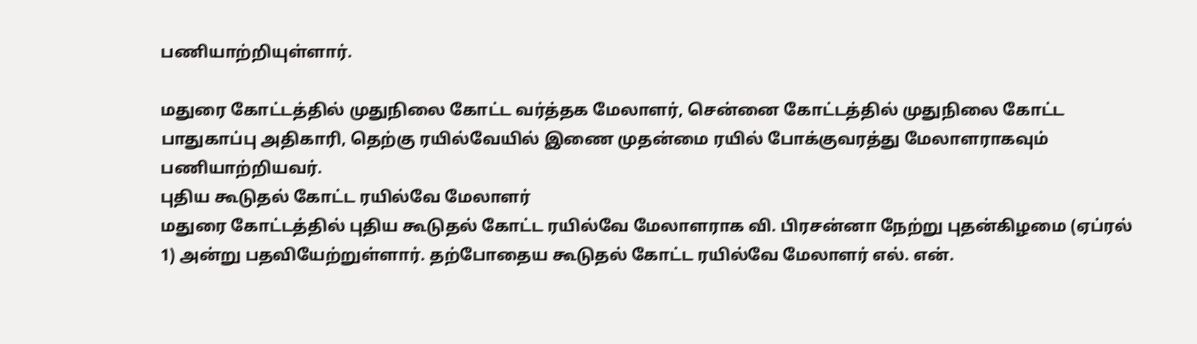பணியாற்றியுள்ளார்.

மதுரை கோட்டத்தில் முதுநிலை கோட்ட வர்த்தக மேலாளர், சென்னை கோட்டத்தில் முதுநிலை கோட்ட பாதுகாப்பு அதிகாரி, தெற்கு ரயில்வேயில் இணை முதன்மை ரயில் போக்குவரத்து மேலாளராகவும் பணியாற்றியவர்.
புதிய கூடுதல் கோட்ட ரயில்வே மேலாளர்
மதுரை கோட்டத்தில் புதிய கூடுதல் கோட்ட ரயில்வே மேலாளராக வி. பிரசன்னா நேற்று புதன்கிழமை (ஏப்ரல் 1) அன்று பதவியேற்றுள்ளார். தற்போதைய கூடுதல் கோட்ட ரயில்வே மேலாளர் எல். என்.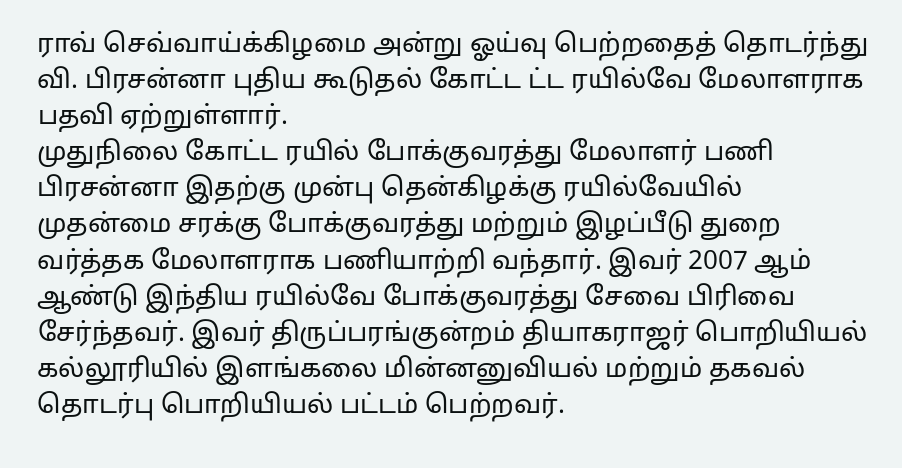ராவ் செவ்வாய்க்கிழமை அன்று ஓய்வு பெற்றதைத் தொடர்ந்து வி. பிரசன்னா புதிய கூடுதல் கோட்ட ட்ட ரயில்வே மேலாளராக பதவி ஏற்றுள்ளார்.
முதுநிலை கோட்ட ரயில் போக்குவரத்து மேலாளர் பணி
பிரசன்னா இதற்கு முன்பு தென்கிழக்கு ரயில்வேயில் முதன்மை சரக்கு போக்குவரத்து மற்றும் இழப்பீடு துறை வர்த்தக மேலாளராக பணியாற்றி வந்தார். இவர் 2007 ஆம் ஆண்டு இந்திய ரயில்வே போக்குவரத்து சேவை பிரிவை சேர்ந்தவர். இவர் திருப்பரங்குன்றம் தியாகராஜர் பொறியியல் கல்லூரியில் இளங்கலை மின்னனுவியல் மற்றும் தகவல் தொடர்பு பொறியியல் பட்டம் பெற்றவர்.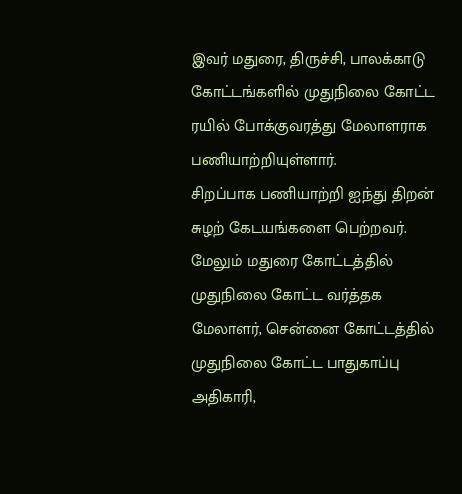இவர் மதுரை, திருச்சி, பாலக்காடு கோட்டங்களில் முதுநிலை கோட்ட ரயில் போக்குவரத்து மேலாளராக பணியாற்றியுள்ளார்.
சிறப்பாக பணியாற்றி ஐந்து திறன் சுழற் கேடயங்களை பெற்றவர்.
மேலும் மதுரை கோட்டத்தில் முதுநிலை கோட்ட வர்த்தக மேலாளர், சென்னை கோட்டத்தில் முதுநிலை கோட்ட பாதுகாப்பு அதிகாரி,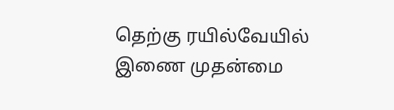தெற்கு ரயில்வேயில் இணை முதன்மை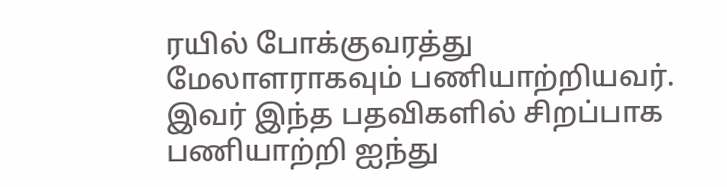ரயில் போக்குவரத்து மேலாளராகவும் பணியாற்றியவர். இவர் இந்த பதவிகளில் சிறப்பாக பணியாற்றி ஐந்து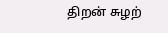திறன் சுழற்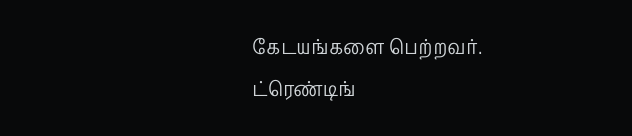கேடயங்களை பெற்றவர்.
ட்ரெண்டிங்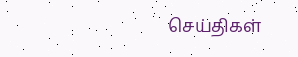செய்திகள்